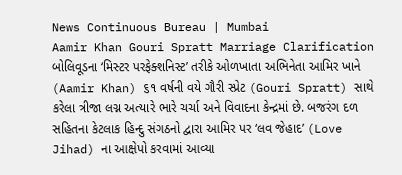News Continuous Bureau | Mumbai
Aamir Khan Gouri Spratt Marriage Clarification બોલિવૂડના ‘મિસ્ટર પરફેક્શનિસ્ટ’ તરીકે ઓળખાતા અભિનેતા આમિર ખાને (Aamir Khan) ૬૧ વર્ષની વયે ગૌરી સ્પ્રેટ (Gouri Spratt) સાથે કરેલા ત્રીજા લગ્ન અત્યારે ભારે ચર્ચા અને વિવાદના કેન્દ્રમાં છે. બજરંગ દળ સહિતના કેટલાક હિન્દુ સંગઠનો દ્વારા આમિર પર ‘લવ જેહાદ’ (Love Jihad) ના આક્ષેપો કરવામાં આવ્યા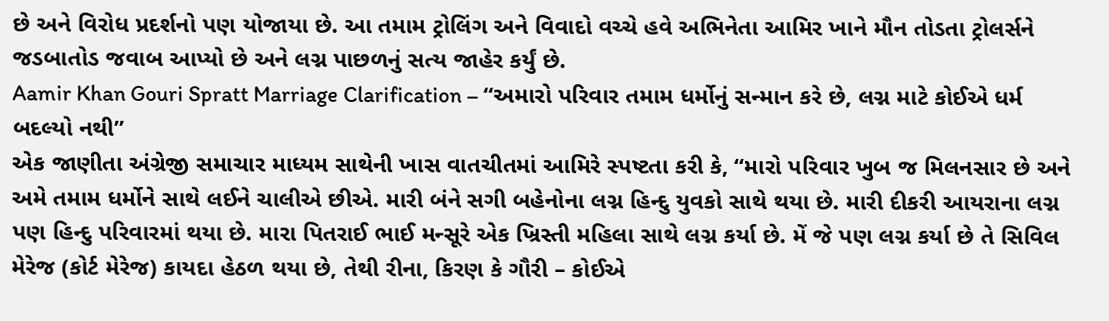છે અને વિરોધ પ્રદર્શનો પણ યોજાયા છે. આ તમામ ટ્રોલિંગ અને વિવાદો વચ્ચે હવે અભિનેતા આમિર ખાને મૌન તોડતા ટ્રોલર્સને જડબાતોડ જવાબ આપ્યો છે અને લગ્ન પાછળનું સત્ય જાહેર કર્યું છે.
Aamir Khan Gouri Spratt Marriage Clarification – “અમારો પરિવાર તમામ ધર્મોનું સન્માન કરે છે, લગ્ન માટે કોઈએ ધર્મ બદલ્યો નથી”
એક જાણીતા અંગ્રેજી સમાચાર માધ્યમ સાથેની ખાસ વાતચીતમાં આમિરે સ્પષ્ટતા કરી કે, “મારો પરિવાર ખુબ જ મિલનસાર છે અને અમે તમામ ધર્મોને સાથે લઈને ચાલીએ છીએ. મારી બંને સગી બહેનોના લગ્ન હિન્દુ યુવકો સાથે થયા છે. મારી દીકરી આયરાના લગ્ન પણ હિન્દુ પરિવારમાં થયા છે. મારા પિતરાઈ ભાઈ મન્સૂરે એક ખ્રિસ્તી મહિલા સાથે લગ્ન કર્યા છે. મેં જે પણ લગ્ન કર્યા છે તે સિવિલ મેરેજ (કોર્ટ મેરેજ) કાયદા હેઠળ થયા છે, તેથી રીના, કિરણ કે ગૌરી – કોઈએ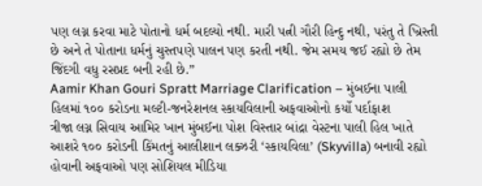પણ લગ્ન કરવા માટે પોતાનો ધર્મ બદલ્યો નથી. મારી પત્ની ગૌરી હિન્દુ નથી, પરંતુ તે ખ્રિસ્તી છે અને તે પોતાના ધર્મનું ચુસ્તપણે પાલન પણ કરતી નથી. જેમ સમય જઈ રહ્યો છે તેમ જિંદગી વધુ રસપ્રદ બની રહી છે.”
Aamir Khan Gouri Spratt Marriage Clarification – મુંબઈના પાલી હિલમાં ૧૦૦ કરોડના મલ્ટી-જનરેશનલ સ્કાયવિલાની અફવાઓનો કર્યો પર્દાફાશ
ત્રીજા લગ્ન સિવાય આમિર ખાન મુંબઈના પોશ વિસ્તાર બાંદ્રા વેસ્ટના પાલી હિલ ખાતે આશરે ૧૦૦ કરોડની કિંમતનું આલીશાન લક્ઝરી ‘સ્કાયવિલા’ (Skyvilla) બનાવી રહ્યો હોવાની અફવાઓ પણ સોશિયલ મીડિયા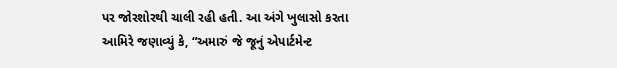પર જોરશોરથી ચાલી રહી હતી. આ અંગે ખુલાસો કરતા આમિરે જણાવ્યું કે, “અમારું જે જૂનું એપાર્ટમેન્ટ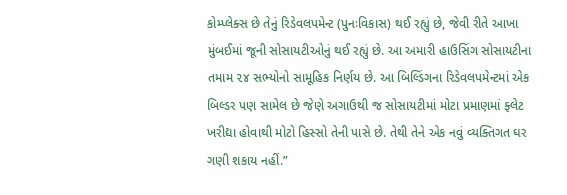કોમ્પ્લેક્સ છે તેનું રિડેવલપમેન્ટ (પુનઃવિકાસ) થઈ રહ્યું છે, જેવી રીતે આખા મુંબઈમાં જૂની સોસાયટીઓનું થઈ રહ્યું છે. આ અમારી હાઉસિંગ સોસાયટીના તમામ ૨૪ સભ્યોનો સામૂહિક નિર્ણય છે. આ બિલ્ડિંગના રિડેવલપમેન્ટમાં એક બિલ્ડર પણ સામેલ છે જેણે અગાઉથી જ સોસાયટીમાં મોટા પ્રમાણમાં ફ્લેટ ખરીદ્યા હોવાથી મોટો હિસ્સો તેની પાસે છે. તેથી તેને એક નવું વ્યક્તિગત ઘર ગણી શકાય નહીં.”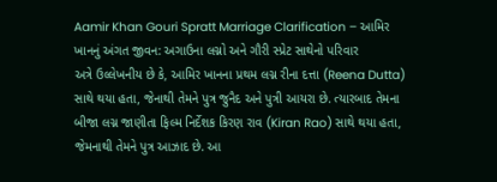Aamir Khan Gouri Spratt Marriage Clarification – આમિર ખાનનું અંગત જીવન: અગાઉના લગ્નો અને ગૌરી સ્પ્રેટ સાથેનો પરિવાર
અત્રે ઉલ્લેખનીય છે કે, આમિર ખાનના પ્રથમ લગ્ન રીના દત્તા (Reena Dutta) સાથે થયા હતા, જેનાથી તેમને પુત્ર જુનૈદ અને પુત્રી આયરા છે. ત્યારબાદ તેમના બીજા લગ્ન જાણીતા ફિલ્મ નિર્દેશક કિરણ રાવ (Kiran Rao) સાથે થયા હતા, જેમનાથી તેમને પુત્ર આઝાદ છે. આ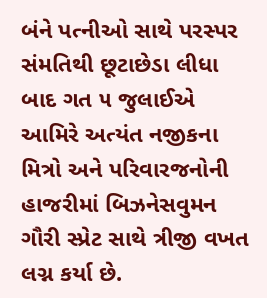બંને પત્નીઓ સાથે પરસ્પર સંમતિથી છૂટાછેડા લીધા બાદ ગત ૫ જુલાઈએ આમિરે અત્યંત નજીકના મિત્રો અને પરિવારજનોની હાજરીમાં બિઝનેસવુમન ગૌરી સ્પ્રેટ સાથે ત્રીજી વખત લગ્ન કર્યા છે.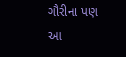ગૌરીના પણ આ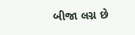બીજા લગ્ન છે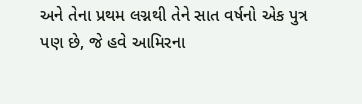અને તેના પ્રથમ લગ્નથી તેને સાત વર્ષનો એક પુત્ર પણ છે, જે હવે આમિરના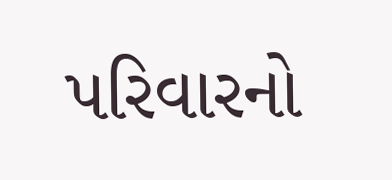પરિવારનો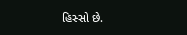હિસ્સો છે.